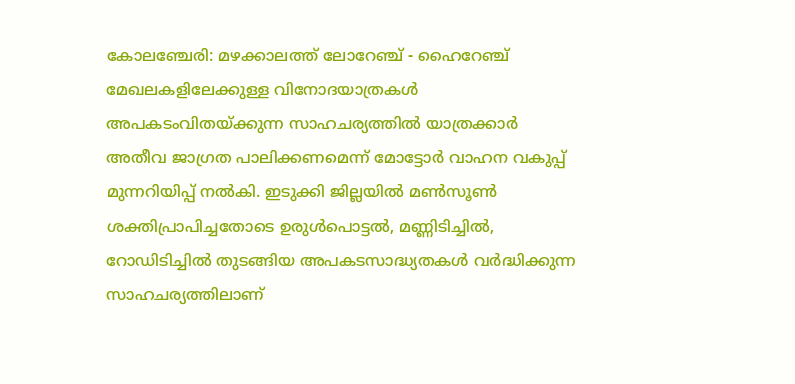കോലഞ്ചേരി: മഴക്കാലത്ത് ലോറേഞ്ച് - ഹൈറേഞ്ച് മേഖലകളിലേക്കുള്ള വിനോദയാത്രകൾ അപകടംവിതയ്ക്കുന്ന സാഹചര്യത്തിൽ യാത്രക്കാർ അതീവ ജാഗ്രത പാലിക്കണമെന്ന് മോട്ടോർ വാഹന വകുപ്പ് മുന്നറിയിപ്പ് നൽകി. ഇടുക്കി ജില്ലയിൽ മൺസൂൺ ശക്തിപ്രാപിച്ചതോടെ ഉരുൾപൊട്ടൽ, മണ്ണിടിച്ചിൽ, റോഡിടിച്ചിൽ തുടങ്ങിയ അപകടസാദ്ധ്യതകൾ വർദ്ധിക്കുന്ന സാഹചര്യത്തിലാണ്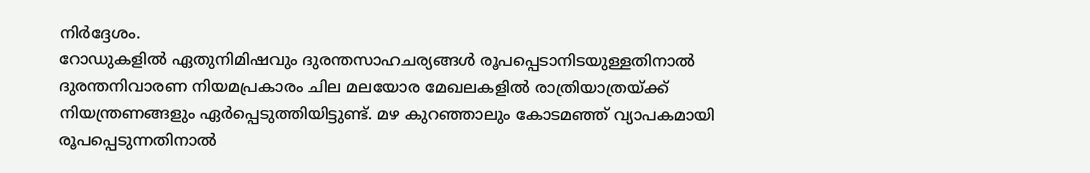നിർദ്ദേശം.
റോഡുകളിൽ ഏതുനിമിഷവും ദുരന്തസാഹചര്യങ്ങൾ രൂപപ്പെടാനിടയുള്ളതിനാൽ ദുരന്തനിവാരണ നിയമപ്രകാരം ചില മലയോര മേഖലകളിൽ രാത്രിയാത്രയ്ക്ക് നിയന്ത്രണങ്ങളും ഏർപ്പെടുത്തിയിട്ടുണ്ട്. മഴ കുറഞ്ഞാലും കോടമഞ്ഞ് വ്യാപകമായി രൂപപ്പെടുന്നതിനാൽ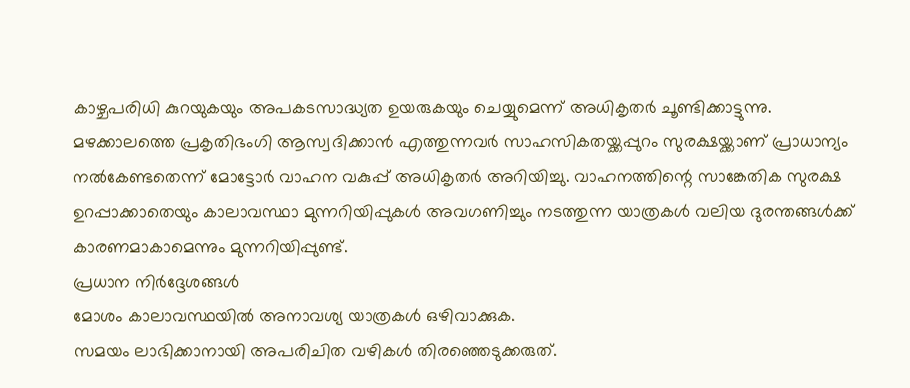കാഴ്ചപരിധി കുറയുകയും അപകടസാദ്ധ്യത ഉയരുകയും ചെയ്യുമെന്ന് അധികൃതർ ചൂണ്ടിക്കാട്ടുന്നു.
മഴക്കാലത്തെ പ്രകൃതിഭംഗി ആസ്വദിക്കാൻ എത്തുന്നവർ സാഹസികതയ്ക്കപ്പുറം സുരക്ഷയ്ക്കാണ് പ്രാധാന്യം നൽകേണ്ടതെന്ന് മോട്ടോർ വാഹന വകുപ്പ് അധികൃതർ അറിയിച്ചു. വാഹനത്തിന്റെ സാങ്കേതിക സുരക്ഷ ഉറപ്പാക്കാതെയും കാലാവസ്ഥാ മുന്നറിയിപ്പുകൾ അവഗണിച്ചും നടത്തുന്ന യാത്രകൾ വലിയ ദുരന്തങ്ങൾക്ക് കാരണമാകാമെന്നും മുന്നറിയിപ്പുണ്ട്.
പ്രധാന നിർദ്ദേശങ്ങൾ
മോശം കാലാവസ്ഥയിൽ അനാവശ്യ യാത്രകൾ ഒഴിവാക്കുക.
സമയം ലാഭിക്കാനായി അപരിചിത വഴികൾ തിരഞ്ഞെടുക്കരുത്.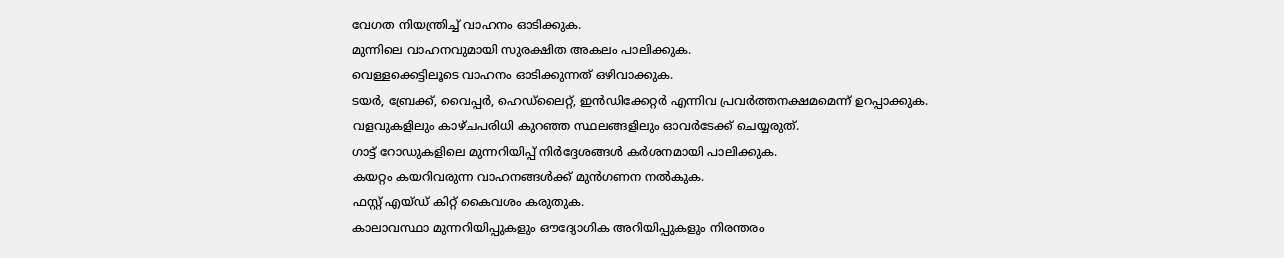വേഗത നിയന്ത്രിച്ച് വാഹനം ഓടിക്കുക.
മുന്നിലെ വാഹനവുമായി സുരക്ഷിത അകലം പാലിക്കുക.
വെള്ളക്കെട്ടിലൂടെ വാഹനം ഓടിക്കുന്നത് ഒഴിവാക്കുക.
ടയർ, ബ്രേക്ക്, വൈപ്പർ, ഹെഡ്ലൈറ്റ്, ഇൻഡിക്കേറ്റർ എന്നിവ പ്രവർത്തനക്ഷമമെന്ന് ഉറപ്പാക്കുക.
വളവുകളിലും കാഴ്ചപരിധി കുറഞ്ഞ സ്ഥലങ്ങളിലും ഓവർടേക്ക് ചെയ്യരുത്.
ഗാട്ട് റോഡുകളിലെ മുന്നറിയിപ്പ് നിർദ്ദേശങ്ങൾ കർശനമായി പാലിക്കുക.
കയറ്റം കയറിവരുന്ന വാഹനങ്ങൾക്ക് മുൻഗണന നൽകുക.
ഫസ്റ്റ് എയ്ഡ് കിറ്റ് കൈവശം കരുതുക.
കാലാവസ്ഥാ മുന്നറിയിപ്പുകളും ഔദ്യോഗിക അറിയിപ്പുകളും നിരന്തരം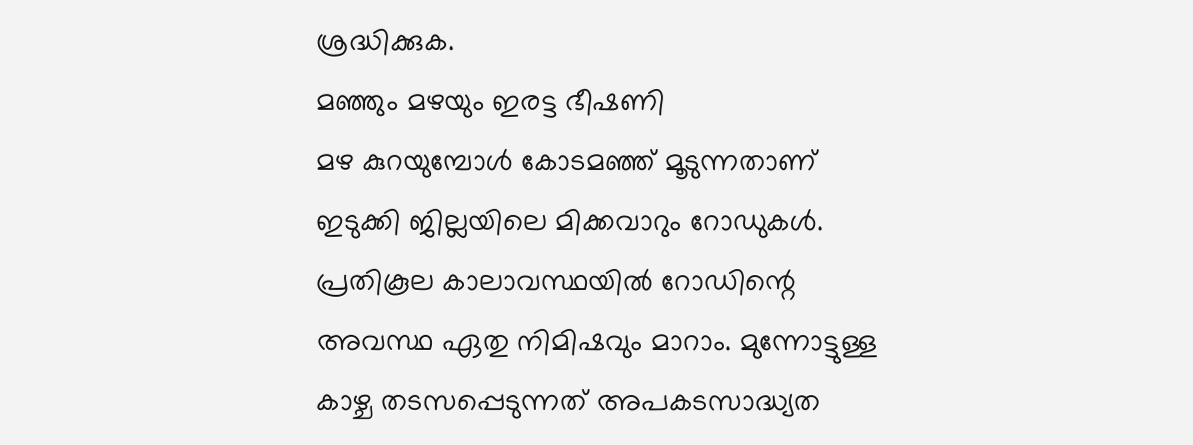ശ്രദ്ധിക്കുക.
മഞ്ഞും മഴയും ഇരട്ട ഭീഷണി
മഴ കുറയുമ്പോൾ കോടമഞ്ഞ് മൂടുന്നതാണ് ഇടുക്കി ജില്ലയിലെ മിക്കവാറും റോഡുകൾ. പ്രതികൂല കാലാവസ്ഥയിൽ റോഡിന്റെ അവസ്ഥ ഏതു നിമിഷവും മാറാം. മുന്നോട്ടുള്ള കാഴ്ച തടസപ്പെടുന്നത് അപകടസാദ്ധ്യത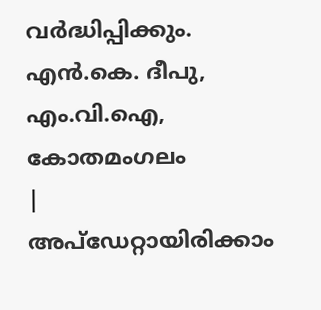വർദ്ധിപ്പിക്കും.
എൻ.കെ. ദീപു,
എം.വി.ഐ,
കോതമംഗലം
|
അപ്ഡേറ്റായിരിക്കാം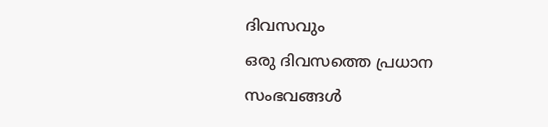ദിവസവും
ഒരു ദിവസത്തെ പ്രധാന സംഭവങ്ങൾ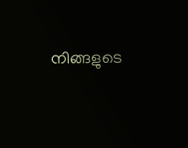നിങ്ങളുടെ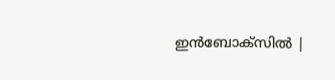ഇൻബോക്സിൽ |